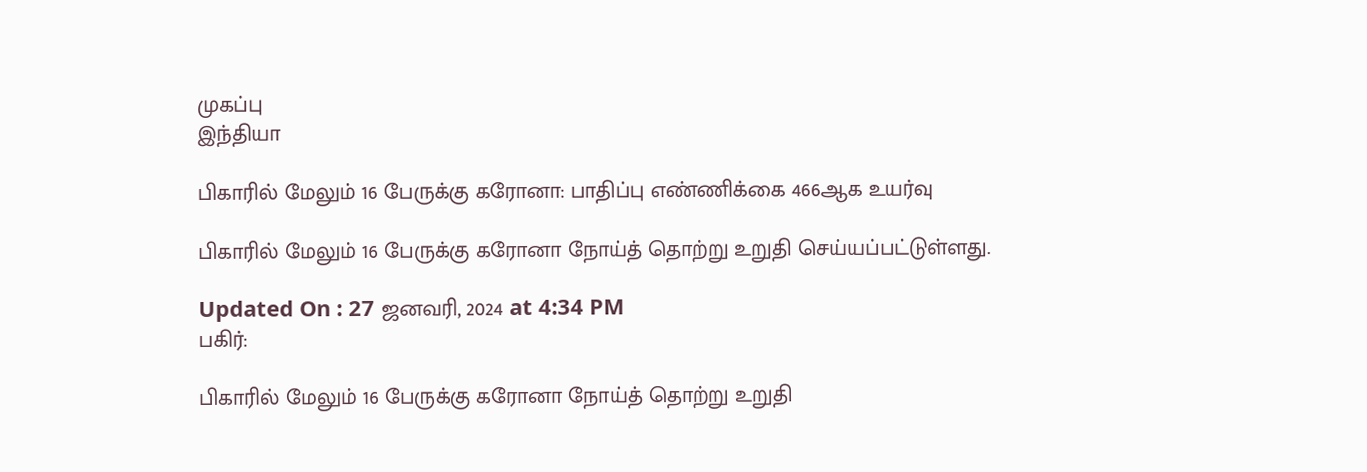முகப்பு
இந்தியா

பிகாரில் மேலும் 16 பேருக்கு கரோனா: பாதிப்பு எண்ணிக்கை 466ஆக உயர்வு

பிகாரில் மேலும் 16 பேருக்கு கரோனா நோய்த் தொற்று உறுதி செய்யப்பட்டுள்ளது.

Updated On : 27 ஜனவரி, 2024 at 4:34 PM
பகிர்:

பிகாரில் மேலும் 16 பேருக்கு கரோனா நோய்த் தொற்று உறுதி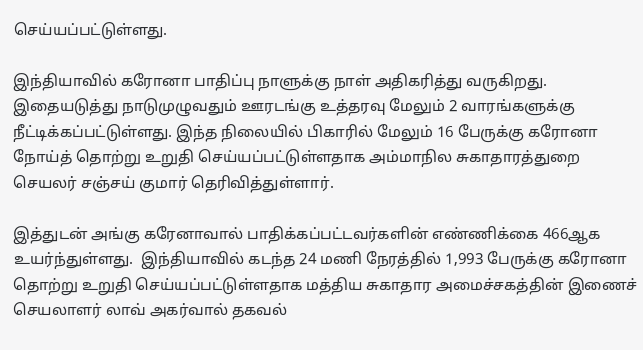செய்யப்பட்டுள்ளது.

இந்தியாவில் கரோனா பாதிப்பு நாளுக்கு நாள் அதிகரித்து வருகிறது. இதையடுத்து நாடுமுழுவதும் ஊரடங்கு உத்தரவு மேலும் 2 வாரங்களுக்கு நீட்டிக்கப்பட்டுள்ளது. இந்த நிலையில் பிகாரில் மேலும் 16 பேருக்கு கரோனா நோய்த் தொற்று உறுதி செய்யப்பட்டுள்ளதாக அம்மாநில சுகாதாரத்துறை செயலர் சஞ்சய் குமார் தெரிவித்துள்ளார்.

இத்துடன் அங்கு கரேனாவால் பாதிக்கப்பட்டவர்களின் எண்ணிக்கை 466ஆக உயர்ந்துள்ளது.  இந்தியாவில் கடந்த 24 மணி நேரத்தில் 1,993 பேருக்கு கரோனா தொற்று உறுதி செய்யப்பட்டுள்ளதாக மத்திய சுகாதார அமைச்சகத்தின் இணைச் செயலாளர் லாவ் அகர்வால் தகவல்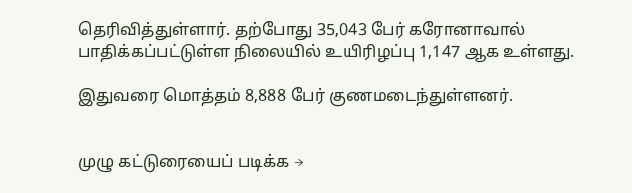தெரிவித்துள்ளார். தற்போது 35,043 பேர் கரோனாவால் பாதிக்கப்பட்டுள்ள நிலையில் உயிரிழப்பு 1,147 ஆக உள்ளது.

இதுவரை மொத்தம் 8,888 பேர் குணமடைந்துள்ளனர்.


முழு கட்டுரையைப் படிக்க →